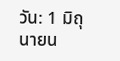วัน: 1 มิถุนายน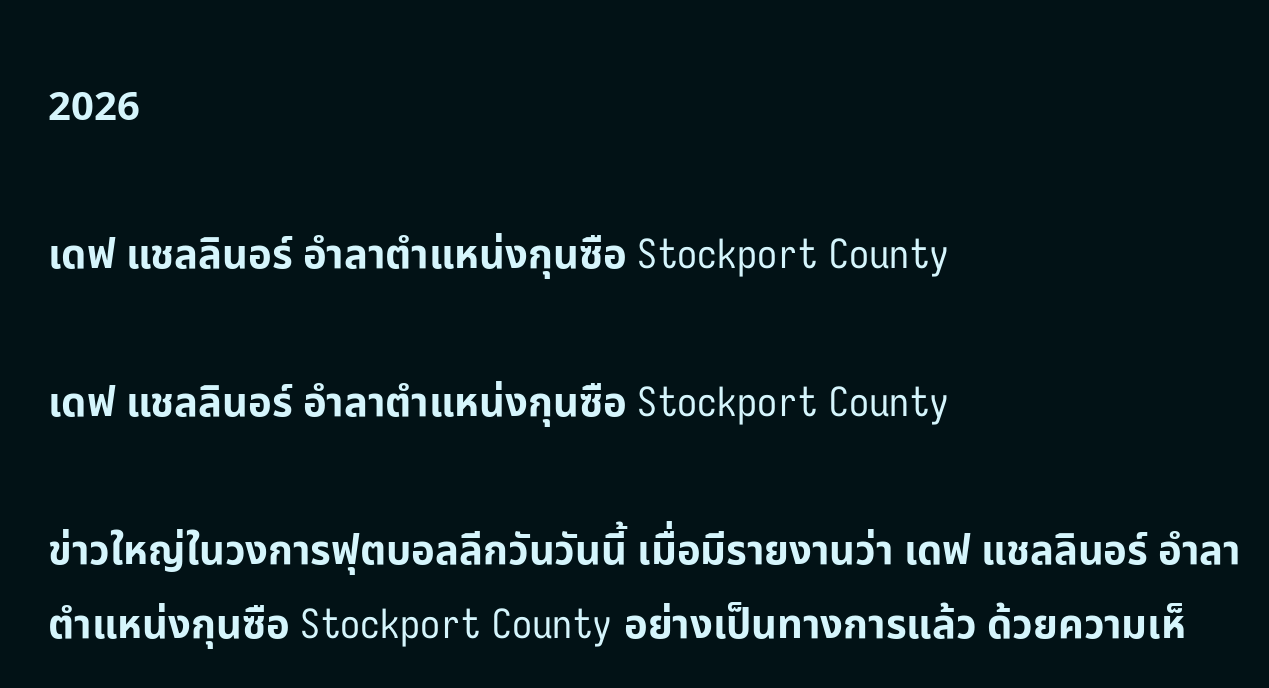2026

เดฟ แชลลินอร์ อำลาตำแหน่งกุนซือ Stockport County

เดฟ แชลลินอร์ อำลาตำแหน่งกุนซือ Stockport County

ข่าวใหญ่ในวงการฟุตบอลลีกวันวันนี้ เมื่อมีรายงานว่า เดฟ แชลลินอร์ อำลาตำแหน่งกุนซือ Stockport County อย่างเป็นทางการแล้ว ด้วยความเห็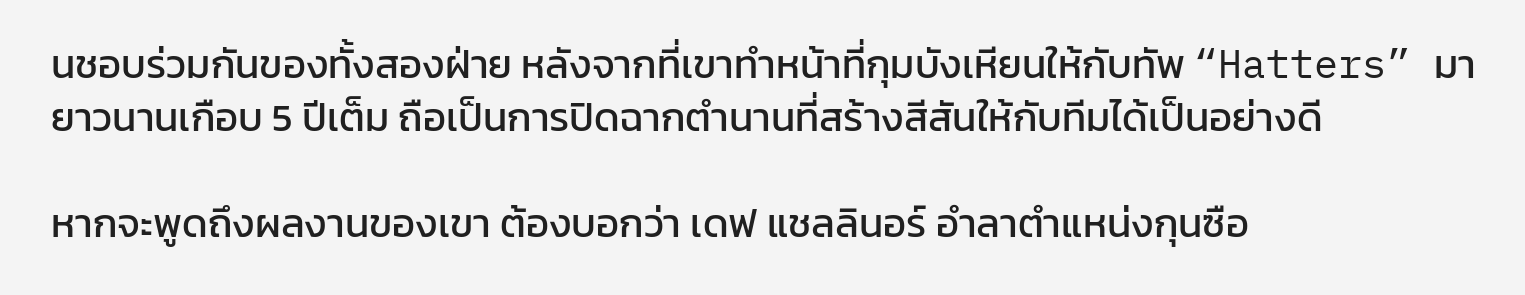นชอบร่วมกันของทั้งสองฝ่าย หลังจากที่เขาทำหน้าที่กุมบังเหียนให้กับทัพ “Hatters” มายาวนานเกือบ 5 ปีเต็ม ถือเป็นการปิดฉากตำนานที่สร้างสีสันให้กับทีมได้เป็นอย่างดี

หากจะพูดถึงผลงานของเขา ต้องบอกว่า เดฟ แชลลินอร์ อำลาตำแหน่งกุนซือ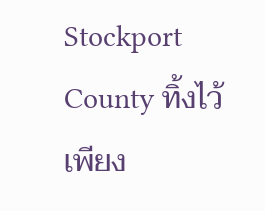Stockport County ทิ้งไว้เพียง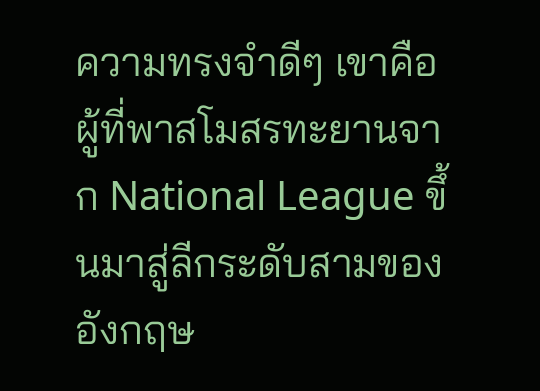ความทรงจำดีๆ เขาคือผู้ที่พาสโมสรทะยานจาก National League ขึ้นมาสู่ลีกระดับสามของอังกฤษ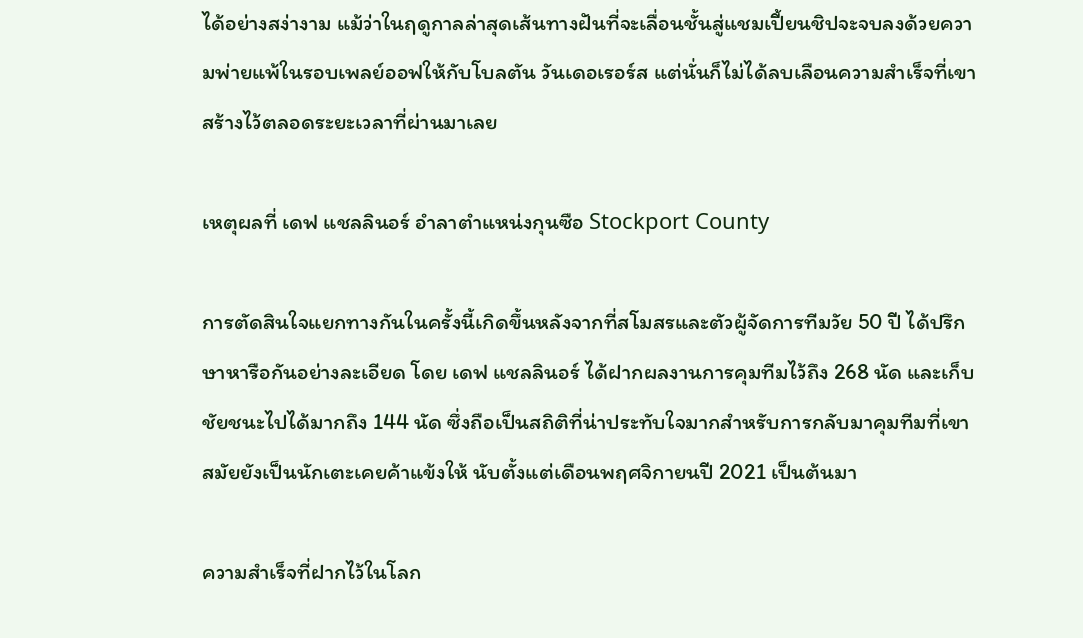ได้อย่างสง่างาม แม้ว่าในฤดูกาลล่าสุดเส้นทางฝันที่จะเลื่อนชั้นสู่แชมเปี้ยนชิปจะจบลงด้วยความพ่ายแพ้ในรอบเพลย์ออฟให้กับโบลตัน วันเดอเรอร์ส แต่นั่นก็ไม่ได้ลบเลือนความสำเร็จที่เขาสร้างไว้ตลอดระยะเวลาที่ผ่านมาเลย

เหตุผลที่ เดฟ แชลลินอร์ อำลาตำแหน่งกุนซือ Stockport County

การตัดสินใจแยกทางกันในครั้งนี้เกิดขึ้นหลังจากที่สโมสรและตัวผู้จัดการทีมวัย 50 ปี ได้ปรึกษาหารือกันอย่างละเอียด โดย เดฟ แชลลินอร์ ได้ฝากผลงานการคุมทีมไว้ถึง 268 นัด และเก็บชัยชนะไปได้มากถึง 144 นัด ซึ่งถือเป็นสถิติที่น่าประทับใจมากสำหรับการกลับมาคุมทีมที่เขาสมัยยังเป็นนักเตะเคยค้าแข้งให้ นับตั้งแต่เดือนพฤศจิกายนปี 2021 เป็นต้นมา

ความสำเร็จที่ฝากไว้ในโลก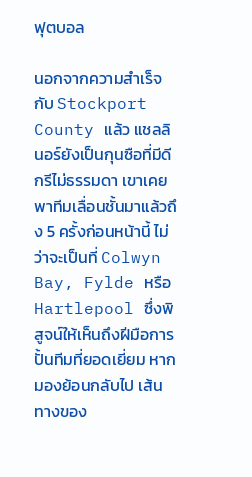ฟุตบอล

นอกจากความสำเร็จกับ Stockport County แล้ว แชลลินอร์ยังเป็นกุนซือที่มีดีกรีไม่ธรรมดา เขาเคยพาทีมเลื่อนชั้นมาแล้วถึง 5 ครั้งก่อนหน้านี้ ไม่ว่าจะเป็นที่ Colwyn Bay, Fylde หรือ Hartlepool ซึ่งพิสูจน์ให้เห็นถึงฝีมือการปั้นทีมที่ยอดเยี่ยม หากมองย้อนกลับไป เส้นทางของ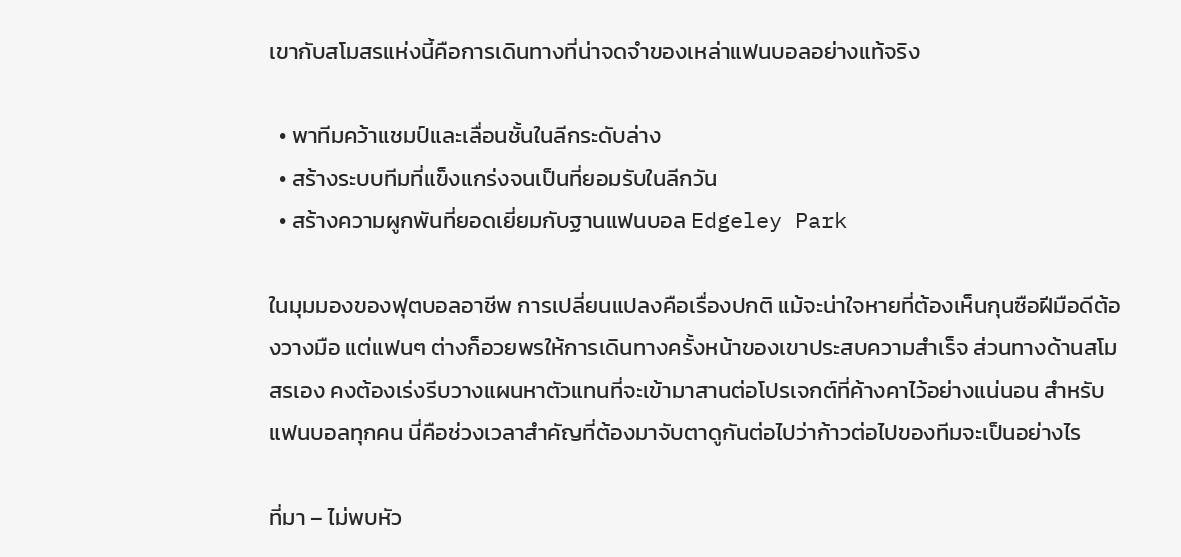เขากับสโมสรแห่งนี้คือการเดินทางที่น่าจดจำของเหล่าแฟนบอลอย่างแท้จริง

  • พาทีมคว้าแชมป์และเลื่อนชั้นในลีกระดับล่าง
  • สร้างระบบทีมที่แข็งแกร่งจนเป็นที่ยอมรับในลีกวัน
  • สร้างความผูกพันที่ยอดเยี่ยมกับฐานแฟนบอล Edgeley Park

ในมุมมองของฟุตบอลอาชีพ การเปลี่ยนแปลงคือเรื่องปกติ แม้จะน่าใจหายที่ต้องเห็นกุนซือฝีมือดีต้องวางมือ แต่แฟนๆ ต่างก็อวยพรให้การเดินทางครั้งหน้าของเขาประสบความสำเร็จ ส่วนทางด้านสโมสรเอง คงต้องเร่งรีบวางแผนหาตัวแทนที่จะเข้ามาสานต่อโปรเจกต์ที่ค้างคาไว้อย่างแน่นอน สำหรับแฟนบอลทุกคน นี่คือช่วงเวลาสำคัญที่ต้องมาจับตาดูกันต่อไปว่าก้าวต่อไปของทีมจะเป็นอย่างไร

ที่มา – ไม่พบหัว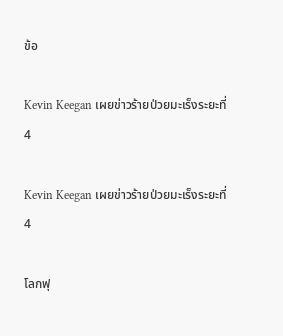ข้อ

Kevin Keegan เผยข่าวร้ายป่วยมะเร็งระยะที่ 4

Kevin Keegan เผยข่าวร้ายป่วยมะเร็งระยะที่ 4

โลกฟุ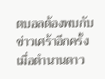ตบอลต้องพบกับข่าวเศร้าอีกครั้ง เมื่อตำนานดาว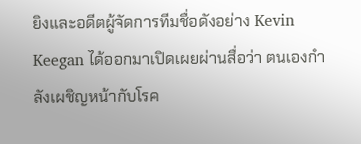ยิงและอดีตผู้จัดการทีมชื่อดังอย่าง Kevin Keegan ได้ออกมาเปิดเผยผ่านสื่อว่า ตนเองกำลังเผชิญหน้ากับโรค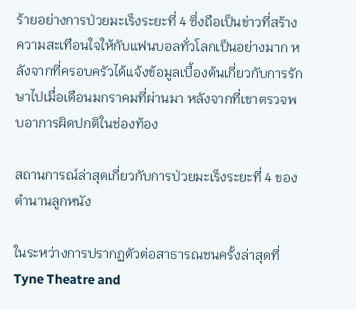ร้ายอย่างการป่วยมะเร็งระยะที่ 4 ซึ่งถือเป็นข่าวที่สร้างความสะเทือนใจให้กับแฟนบอลทั่วโลกเป็นอย่างมาก หลังจากที่ครอบครัวได้แจ้งข้อมูลเบื้องต้นเกี่ยวกับการรักษาไปเมื่อเดือนมกราคมที่ผ่านมา หลังจากที่เขาตรวจพบอาการผิดปกติในช่องท้อง

สถานการณ์ล่าสุดเกี่ยวกับการป่วยมะเร็งระยะที่ 4 ของตำนานลูกหนัง

ในระหว่างการปรากฏตัวต่อสาธารณชนครั้งล่าสุดที่ Tyne Theatre and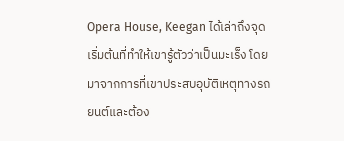Opera House, Keegan ได้เล่าถึงจุดเริ่มต้นที่ทำให้เขารู้ตัวว่าเป็นมะเร็ง โดยมาจากการที่เขาประสบอุบัติเหตุทางรถยนต์และต้อง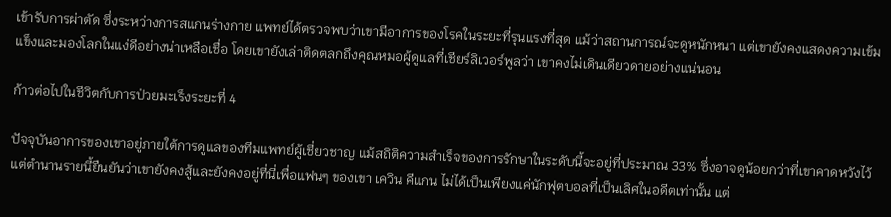เข้ารับการผ่าตัด ซึ่งระหว่างการสแกนร่างกาย แพทย์ได้ตรวจพบว่าเขามีอาการของโรคในระยะที่รุนแรงที่สุด แม้ว่าสถานการณ์จะดูหนักหนา แต่เขายังคงแสดงความเข้มแข็งและมองโลกในแง่ดีอย่างน่าเหลือเชื่อ โดยเขายังเล่าติดตลกถึงคุณหมอผู้ดูแลที่เชียร์ลิเวอร์พูลว่า เขาคงไม่เดินเดียวดายอย่างแน่นอน

ก้าวต่อไปในชีวิตกับการป่วยมะเร็งระยะที่ 4

ปัจจุบันอาการของเขาอยู่ภายใต้การดูแลของทีมแพทย์ผู้เชี่ยวชาญ แม้สถิติความสำเร็จของการรักษาในระดับนี้จะอยู่ที่ประมาณ 33% ซึ่งอาจดูน้อยกว่าที่เขาคาดหวังไว้ แต่ตำนานรายนี้ยืนยันว่าเขายังคงสู้และยังคงอยู่ที่นี่เพื่อแฟนๆ ของเขา เควิน คีแกน ไม่ได้เป็นเพียงแค่นักฟุตบอลที่เป็นเลิศในอดีตเท่านั้น แต่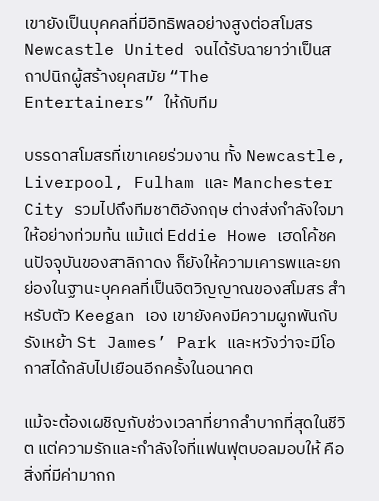เขายังเป็นบุคคลที่มีอิทธิพลอย่างสูงต่อสโมสร Newcastle United จนได้รับฉายาว่าเป็นสถาปนิกผู้สร้างยุคสมัย “The Entertainers” ให้กับทีม

บรรดาสโมสรที่เขาเคยร่วมงาน ทั้ง Newcastle, Liverpool, Fulham และ Manchester City รวมไปถึงทีมชาติอังกฤษ ต่างส่งกำลังใจมาให้อย่างท่วมท้น แม้แต่ Eddie Howe เฮดโค้ชคนปัจจุบันของสาลิกาดง ก็ยังให้ความเคารพและยกย่องในฐานะบุคคลที่เป็นจิตวิญญาณของสโมสร สำหรับตัว Keegan เอง เขายังคงมีความผูกพันกับรังเหย้า St James’ Park และหวังว่าจะมีโอกาสได้กลับไปเยือนอีกครั้งในอนาคต

แม้จะต้องเผชิญกับช่วงเวลาที่ยากลำบากที่สุดในชีวิต แต่ความรักและกำลังใจที่แฟนฟุตบอลมอบให้ คือสิ่งที่มีค่ามากก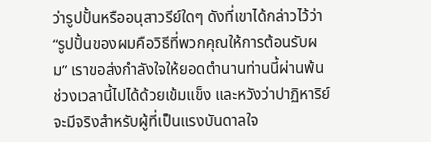ว่ารูปปั้นหรืออนุสาวรีย์ใดๆ ดังที่เขาได้กล่าวไว้ว่า “รูปปั้นของผมคือวิธีที่พวกคุณให้การต้อนรับผม” เราขอส่งกำลังใจให้ยอดตำนานท่านนี้ผ่านพ้นช่วงเวลานี้ไปได้ด้วยเข้มแข็ง และหวังว่าปาฏิหาริย์จะมีจริงสำหรับผู้ที่เป็นแรงบันดาลใจ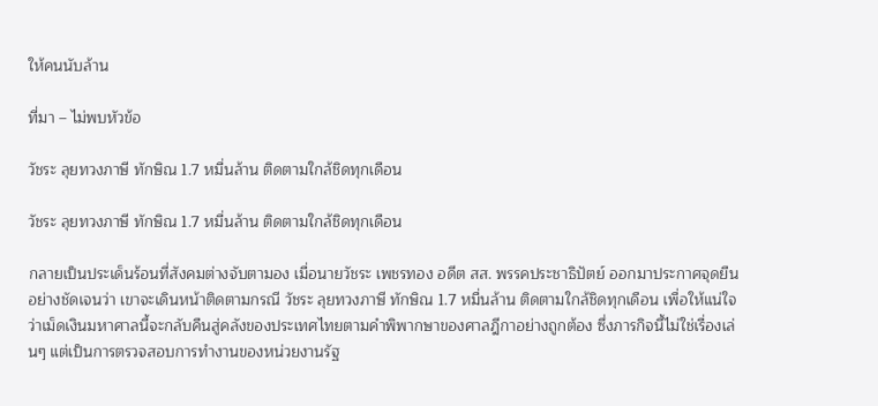ให้คนนับล้าน

ที่มา – ไม่พบหัวข้อ

วัชระ ลุยทวงภาษี ทักษิณ 1.7 หมื่นล้าน ติดตามใกล้ชิดทุกเดือน

วัชระ ลุยทวงภาษี ทักษิณ 1.7 หมื่นล้าน ติดตามใกล้ชิดทุกเดือน

กลายเป็นประเด็นร้อนที่สังคมต่างจับตามอง เมื่อนายวัชระ เพชรทอง อดีต สส. พรรคประชาธิปัตย์ ออกมาประกาศจุดยืนอย่างชัดเจนว่า เขาจะเดินหน้าติดตามกรณี วัชระ ลุยทวงภาษี ทักษิณ 1.7 หมื่นล้าน ติดตามใกล้ชิดทุกเดือน เพื่อให้แน่ใจว่าเม็ดเงินมหาศาลนี้จะกลับคืนสู่คลังของประเทศไทยตามคำพิพากษาของศาลฎีกาอย่างถูกต้อง ซึ่งภารกิจนี้ไม่ใช่เรื่องเล่นๆ แต่เป็นการตรวจสอบการทำงานของหน่วยงานรัฐ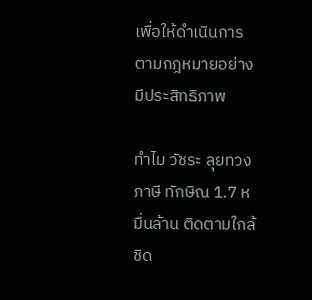เพื่อให้ดำเนินการตามกฎหมายอย่างมีประสิทธิภาพ

ทำไม วัชระ ลุยทวงภาษี ทักษิณ 1.7 หมื่นล้าน ติดตามใกล้ชิด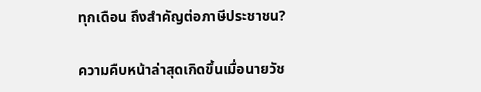ทุกเดือน ถึงสำคัญต่อภาษีประชาชน?

ความคืบหน้าล่าสุดเกิดขึ้นเมื่อนายวัช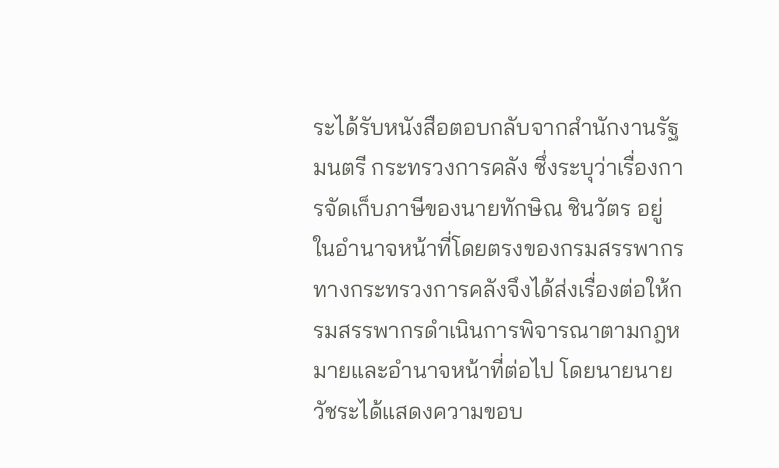ระได้รับหนังสือตอบกลับจากสำนักงานรัฐมนตรี กระทรวงการคลัง ซึ่งระบุว่าเรื่องการจัดเก็บภาษีของนายทักษิณ ชินวัตร อยู่ในอำนาจหน้าที่โดยตรงของกรมสรรพากร ทางกระทรวงการคลังจึงได้ส่งเรื่องต่อให้กรมสรรพากรดำเนินการพิจารณาตามกฎหมายและอำนาจหน้าที่ต่อไป โดยนายนายวัชระได้แสดงความขอบ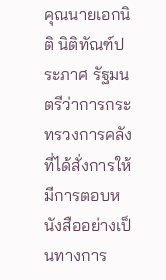คุณนายเอกนิติ นิติทัณฑ์ประภาศ รัฐมนตรีว่าการกระทรวงการคลัง ที่ได้สั่งการให้มีการตอบหนังสืออย่างเป็นทางการ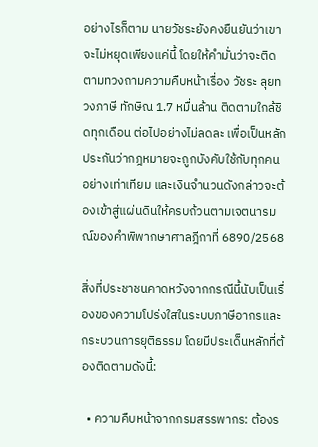อย่างไรก็ตาม นายวัชระยังคงยืนยันว่าเขาจะไม่หยุดเพียงแค่นี้ โดยให้คำมั่นว่าจะติดตามทวงถามความคืบหน้าเรื่อง วัชระ ลุยทวงภาษี ทักษิณ 1.7 หมื่นล้าน ติดตามใกล้ชิดทุกเดือน ต่อไปอย่างไม่ลดละ เพื่อเป็นหลักประกันว่ากฎหมายจะถูกบังคับใช้กับทุกคนอย่างเท่าเทียม และเงินจำนวนดังกล่าวจะต้องเข้าสู่แผ่นดินให้ครบถ้วนตามเจตนารมณ์ของคำพิพากษาศาลฎีกาที่ 6890/2568

สิ่งที่ประชาชนคาดหวังจากกรณีนี้นับเป็นเรื่องของความโปร่งใสในระบบภาษีอากรและกระบวนการยุติธรรม โดยมีประเด็นหลักที่ต้องติดตามดังนี้:

  • ความคืบหน้าจากกรมสรรพากร: ต้องร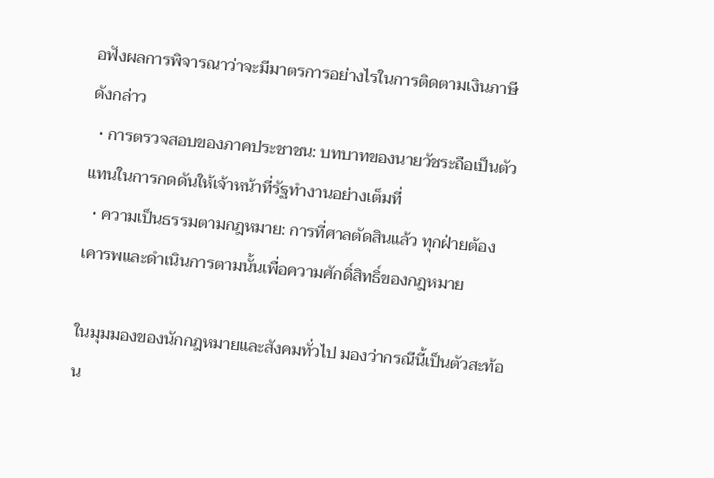อฟังผลการพิจารณาว่าจะมีมาตรการอย่างไรในการติดตามเงินภาษีดังกล่าว
  • การตรวจสอบของภาคประชาชน: บทบาทของนายวัชระถือเป็นตัวแทนในการกดดันให้เจ้าหน้าที่รัฐทำงานอย่างเต็มที่
  • ความเป็นธรรมตามกฎหมาย: การที่ศาลตัดสินแล้ว ทุกฝ่ายต้องเคารพและดำเนินการตามนั้นเพื่อความศักดิ์สิทธิ์ของกฎหมาย

ในมุมมองของนักกฎหมายและสังคมทั่วไป มองว่ากรณีนี้เป็นตัวสะท้อน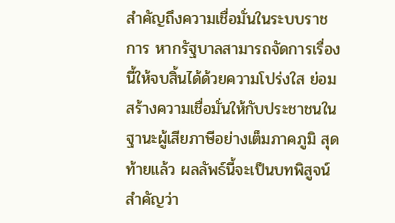สำคัญถึงความเชื่อมั่นในระบบราชการ หากรัฐบาลสามารถจัดการเรื่องนี้ให้จบสิ้นได้ด้วยความโปร่งใส ย่อมสร้างความเชื่อมั่นให้กับประชาชนในฐานะผู้เสียภาษีอย่างเต็มภาคภูมิ สุดท้ายแล้ว ผลลัพธ์นี้จะเป็นบทพิสูจน์สำคัญว่า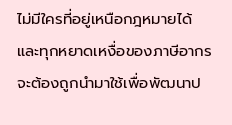ไม่มีใครที่อยู่เหนือกฎหมายได้ และทุกหยาดเหงื่อของภาษีอากรจะต้องถูกนำมาใช้เพื่อพัฒนาป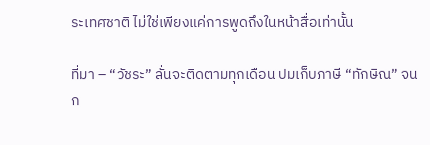ระเทศชาติ ไม่ใช่เพียงแค่การพูดถึงในหน้าสื่อเท่านั้น

ที่มา – “วัชระ” ลั่นจะติดตามทุกเดือน ปมเก็บภาษี “ทักษิณ” จนก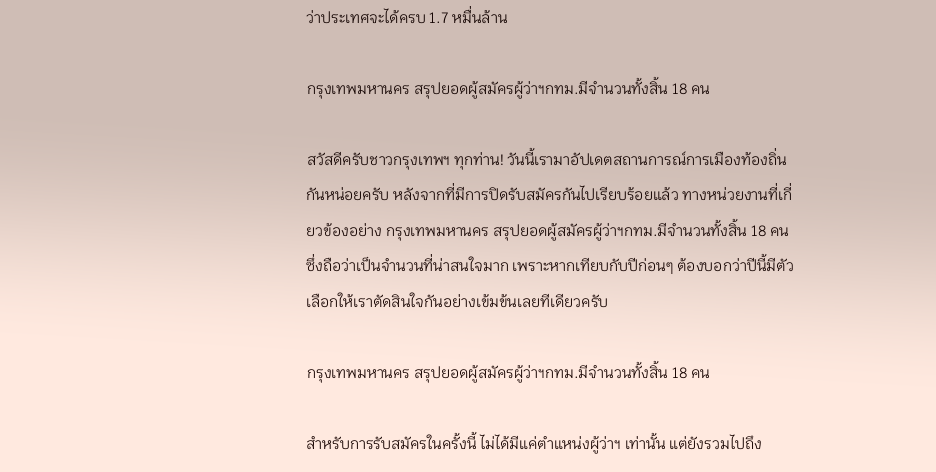ว่าประเทศจะได้ครบ 1.7 หมื่นล้าน

กรุงเทพมหานคร สรุปยอดผู้สมัครผู้ว่าฯกทม.มีจำนวนทั้งสิ้น 18 คน

สวัสดีครับชาวกรุงเทพฯ ทุกท่าน! วันนี้เรามาอัปเดตสถานการณ์การเมืองท้องถิ่นกันหน่อยครับ หลังจากที่มีการปิดรับสมัครกันไปเรียบร้อยแล้ว ทางหน่วยงานที่เกี่ยวข้องอย่าง กรุงเทพมหานคร สรุปยอดผู้สมัครผู้ว่าฯกทม.มีจำนวนทั้งสิ้น 18 คน ซึ่งถือว่าเป็นจำนวนที่น่าสนใจมาก เพราะหากเทียบกับปีก่อนๆ ต้องบอกว่าปีนี้มีตัวเลือกให้เราตัดสินใจกันอย่างเข้มข้นเลยทีเดียวครับ

กรุงเทพมหานคร สรุปยอดผู้สมัครผู้ว่าฯกทม.มีจำนวนทั้งสิ้น 18 คน

สำหรับการรับสมัครในครั้งนี้ ไม่ได้มีแค่ตำแหน่งผู้ว่าฯ เท่านั้น แต่ยังรวมไปถึง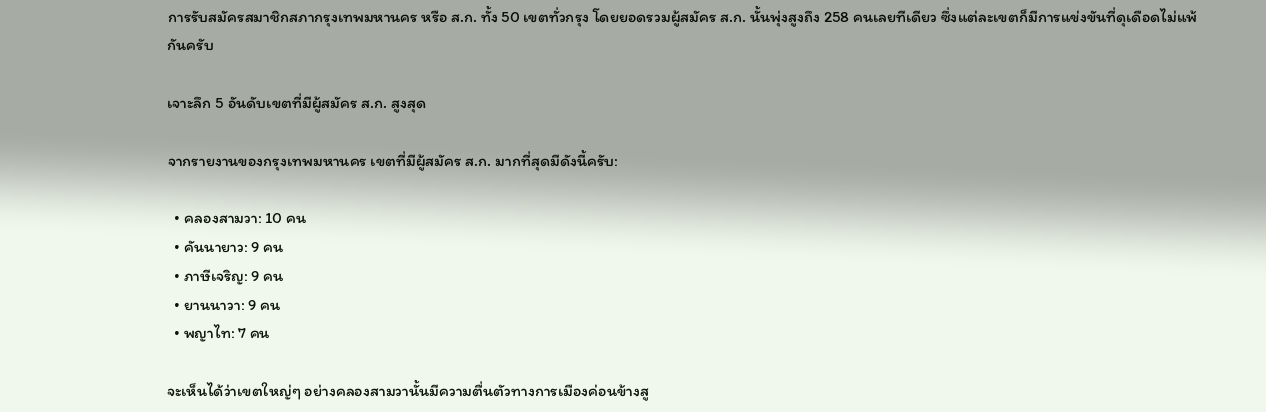การรับสมัครสมาชิกสภากรุงเทพมหานคร หรือ ส.ก. ทั้ง 50 เขตทั่วกรุง โดยยอดรวมผู้สมัคร ส.ก. นั้นพุ่งสูงถึง 258 คนเลยทีเดียว ซึ่งแต่ละเขตก็มีการแข่งขันที่ดุเดือดไม่แพ้กันครับ

เจาะลึก 5 อันดับเขตที่มีผู้สมัคร ส.ก. สูงสุด

จากรายงานของกรุงเทพมหานคร เขตที่มีผู้สมัคร ส.ก. มากที่สุดมีดังนี้ครับ:

  • คลองสามวา: 10 คน
  • คันนายาว: 9 คน
  • ภาษีเจริญ: 9 คน
  • ยานนาวา: 9 คน
  • พญาไท: 7 คน

จะเห็นได้ว่าเขตใหญ่ๆ อย่างคลองสามวานั้นมีความตื่นตัวทางการเมืองค่อนข้างสู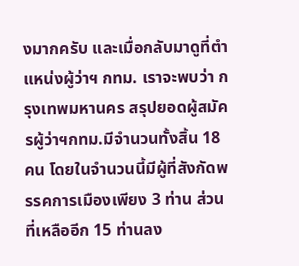งมากครับ และเมื่อกลับมาดูที่ตำแหน่งผู้ว่าฯ กทม. เราจะพบว่า กรุงเทพมหานคร สรุปยอดผู้สมัครผู้ว่าฯกทม.มีจำนวนทั้งสิ้น 18 คน โดยในจำนวนนี้มีผู้ที่สังกัดพรรคการเมืองเพียง 3 ท่าน ส่วนที่เหลืออีก 15 ท่านลง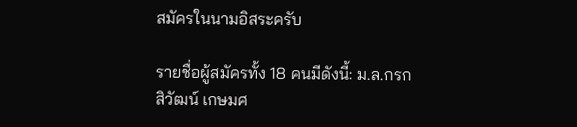สมัครในนามอิสระครับ

รายชื่อผู้สมัครทั้ง 18 คนมีดังนี้: ม.ล.กรกสิวัฒน์ เกษมศ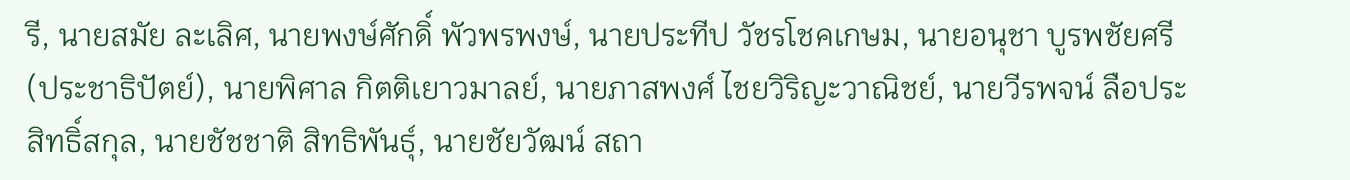รี, นายสมัย ละเลิศ, นายพงษ์ศักดิ์ พัวพรพงษ์, นายประทีป วัชรโชคเกษม, นายอนุชา บูรพชัยศรี (ประชาธิปัตย์), นายพิศาล กิตติเยาวมาลย์, นายภาสพงศ์ ไชยวิริญะวาณิชย์, นายวีรพจน์ ลือประสิทธิ์สกุล, นายชัชชาติ สิทธิพันธุ์, นายชัยวัฒน์ สถา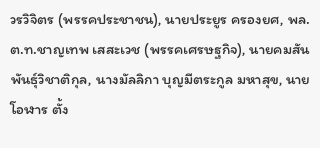วรวิจิตร (พรรคประชาชน), นายประยูร ครองยศ, พล.ต.ท.ชาญเทพ เสสะเวช (พรรคเศรษฐกิจ), นายคมสัน พันธุ์วิชาติกุล, นางมัลลิกา บุญมีตระกูล มหาสุข, นายโอฬาร ตั้ง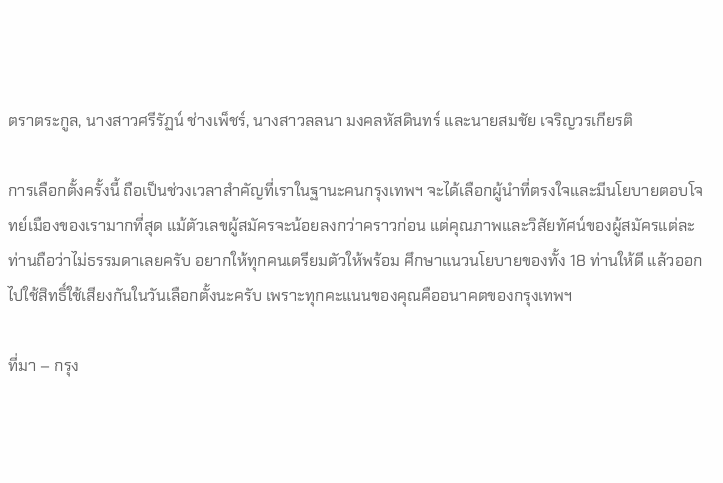ตราตระกูล, นางสาวศรีรัฏน์ ช่างเพ็ชร์, นางสาวลลนา มงคลหัสดินทร์ และนายสมชัย เจริญวรเกียรติ

การเลือกตั้งครั้งนี้ ถือเป็นช่วงเวลาสำคัญที่เราในฐานะคนกรุงเทพฯ จะได้เลือกผู้นำที่ตรงใจและมีนโยบายตอบโจทย์เมืองของเรามากที่สุด แม้ตัวเลขผู้สมัครจะน้อยลงกว่าคราวก่อน แต่คุณภาพและวิสัยทัศน์ของผู้สมัครแต่ละท่านถือว่าไม่ธรรมดาเลยครับ อยากให้ทุกคนเตรียมตัวให้พร้อม ศึกษาแนวนโยบายของทั้ง 18 ท่านให้ดี แล้วออกไปใช้สิทธิ์ใช้เสียงกันในวันเลือกตั้งนะครับ เพราะทุกคะแนนของคุณคืออนาคตของกรุงเทพฯ

ที่มา – กรุง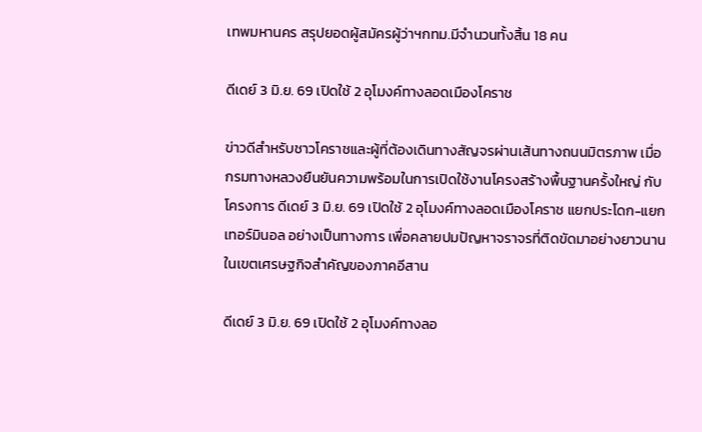เทพมหานคร สรุปยอดผู้สมัครผู้ว่าฯกทม.มีจำนวนทั้งสิ้น 18 คน

ดีเดย์ 3 มิ.ย. 69 เปิดใช้ 2 อุโมงค์ทางลอดเมืองโคราช

ข่าวดีสำหรับชาวโคราชและผู้ที่ต้องเดินทางสัญจรผ่านเส้นทางถนนมิตรภาพ เมื่อกรมทางหลวงยืนยันความพร้อมในการเปิดใช้งานโครงสร้างพื้นฐานครั้งใหญ่ กับโครงการ ดีเดย์ 3 มิ.ย. 69 เปิดใช้ 2 อุโมงค์ทางลอดเมืองโคราช แยกประโดก-แยกเทอร์มินอล อย่างเป็นทางการ เพื่อคลายปมปัญหาจราจรที่ติดขัดมาอย่างยาวนานในเขตเศรษฐกิจสำคัญของภาคอีสาน

ดีเดย์ 3 มิ.ย. 69 เปิดใช้ 2 อุโมงค์ทางลอ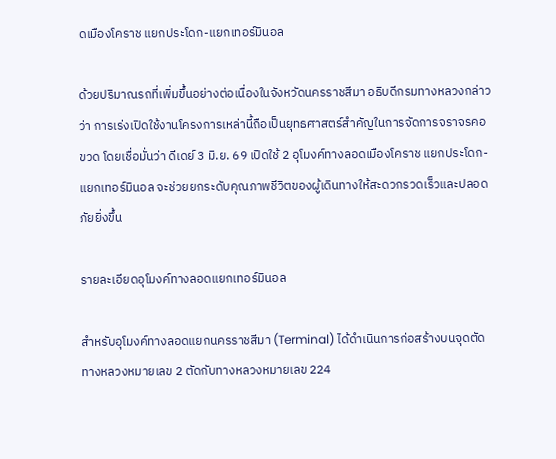ดเมืองโคราช แยกประโดก-แยกเทอร์มินอล

ด้วยปริมาณรถที่เพิ่มขึ้นอย่างต่อเนื่องในจังหวัดนครราชสีมา อธิบดีกรมทางหลวงกล่าวว่า การเร่งเปิดใช้งานโครงการเหล่านี้ถือเป็นยุทธศาสตร์สำคัญในการจัดการจราจรคอขวด โดยเชื่อมั่นว่า ดีเดย์ 3 มิ.ย. 69 เปิดใช้ 2 อุโมงค์ทางลอดเมืองโคราช แยกประโดก-แยกเทอร์มินอล จะช่วยยกระดับคุณภาพชีวิตของผู้เดินทางให้สะดวกรวดเร็วและปลอดภัยยิ่งขึ้น

รายละเอียดอุโมงค์ทางลอดแยกเทอร์มินอล

สำหรับอุโมงค์ทางลอดแยกนครราชสีมา (Terminal) ได้ดำเนินการก่อสร้างบนจุดตัดทางหลวงหมายเลข 2 ตัดกับทางหลวงหมายเลข 224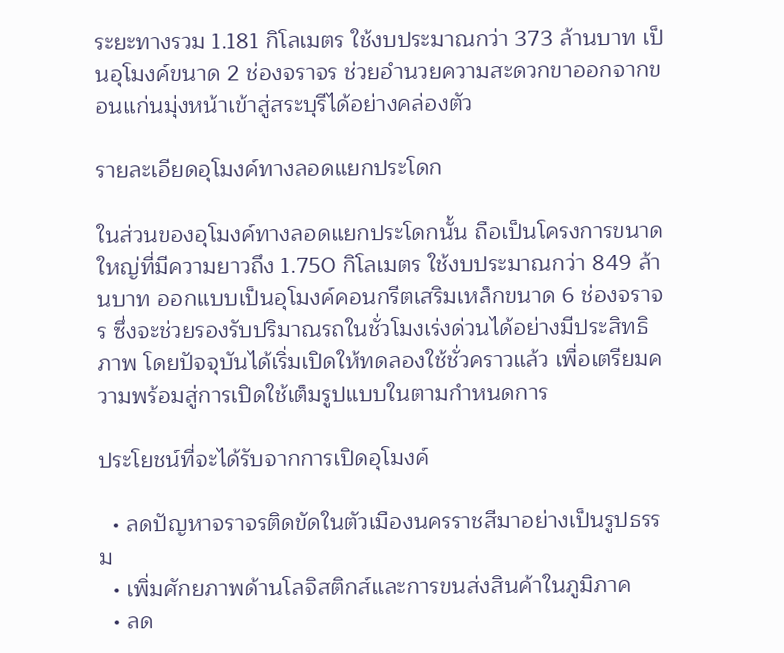ระยะทางรวม 1.181 กิโลเมตร ใช้งบประมาณกว่า 373 ล้านบาท เป็นอุโมงค์ขนาด 2 ช่องจราจร ช่วยอำนวยความสะดวกขาออกจากขอนแก่นมุ่งหน้าเข้าสู่สระบุรีได้อย่างคล่องตัว

รายละเอียดอุโมงค์ทางลอดแยกประโดก

ในส่วนของอุโมงค์ทางลอดแยกประโดกนั้น ถือเป็นโครงการขนาดใหญ่ที่มีความยาวถึง 1.750 กิโลเมตร ใช้งบประมาณกว่า 849 ล้านบาท ออกแบบเป็นอุโมงค์คอนกรีตเสริมเหล็กขนาด 6 ช่องจราจร ซึ่งจะช่วยรองรับปริมาณรถในชั่วโมงเร่งด่วนได้อย่างมีประสิทธิภาพ โดยปัจจุบันได้เริ่มเปิดให้ทดลองใช้ชั่วคราวแล้ว เพื่อเตรียมความพร้อมสู่การเปิดใช้เต็มรูปแบบในตามกำหนดการ

ประโยชน์ที่จะได้รับจากการเปิดอุโมงค์

  • ลดปัญหาจราจรติดขัดในตัวเมืองนครราชสีมาอย่างเป็นรูปธรรม
  • เพิ่มศักยภาพด้านโลจิสติกส์และการขนส่งสินค้าในภูมิภาค
  • ลด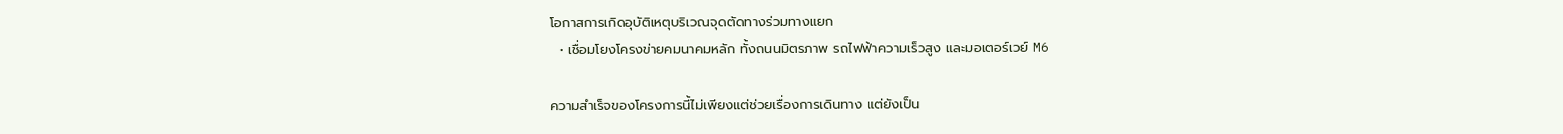โอกาสการเกิดอุบัติเหตุบริเวณจุดตัดทางร่วมทางแยก
  • เชื่อมโยงโครงข่ายคมนาคมหลัก ทั้งถนนมิตรภาพ รถไฟฟ้าความเร็วสูง และมอเตอร์เวย์ M6

ความสำเร็จของโครงการนี้ไม่เพียงแต่ช่วยเรื่องการเดินทาง แต่ยังเป็น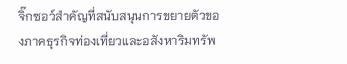จิ๊กซอว์สำคัญที่สนับสนุนการขยายตัวของภาคธุรกิจท่องเที่ยวและอสังหาริมทรัพ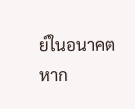ย์ในอนาคต หาก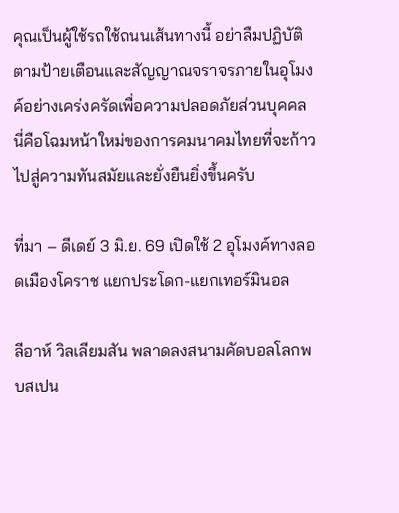คุณเป็นผู้ใช้รถใช้ถนนเส้นทางนี้ อย่าลืมปฏิบัติตามป้ายเตือนและสัญญาณจราจรภายในอุโมงค์อย่างเคร่งครัดเพื่อความปลอดภัยส่วนบุคคล นี่คือโฉมหน้าใหม่ของการคมนาคมไทยที่จะก้าวไปสู่ความทันสมัยและยั่งยืนยิ่งขึ้นครับ

ที่มา – ดีเดย์ 3 มิ.ย. 69 เปิดใช้ 2 อุโมงค์ทางลอดเมืองโคราช แยกประโดก-แยกเทอร์มินอล

ลีอาห์ วิลเลียมสัน พลาดลงสนามคัดบอลโลกพบสเปน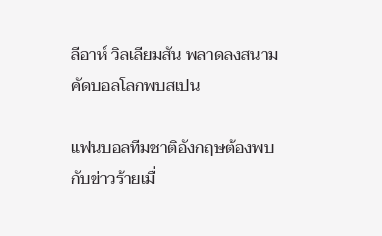ลีอาห์ วิลเลียมสัน พลาดลงสนามคัดบอลโลกพบสเปน

แฟนบอลทีมชาติอังกฤษต้องพบกับข่าวร้ายเมื่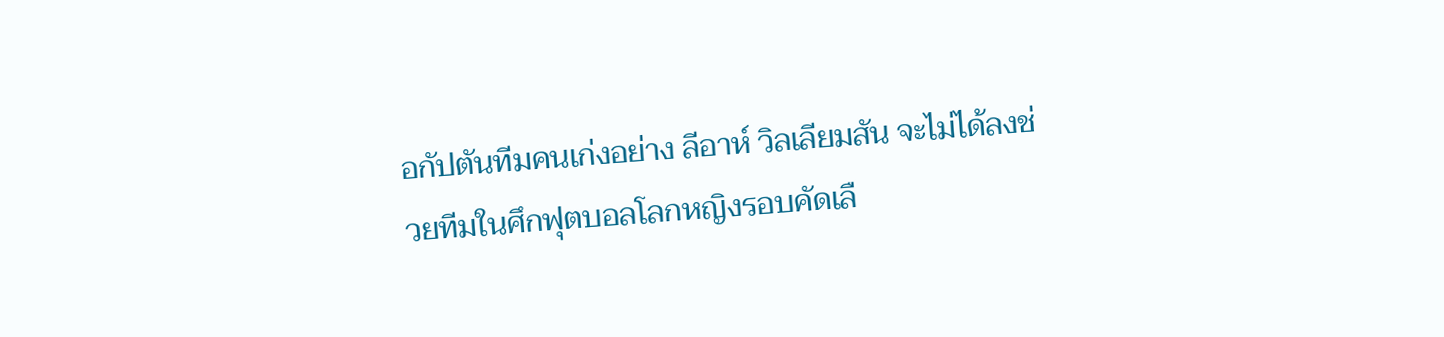อกัปตันทีมคนเก่งอย่าง ลีอาห์ วิลเลียมสัน จะไม่ได้ลงช่วยทีมในศึกฟุตบอลโลกหญิงรอบคัดเลื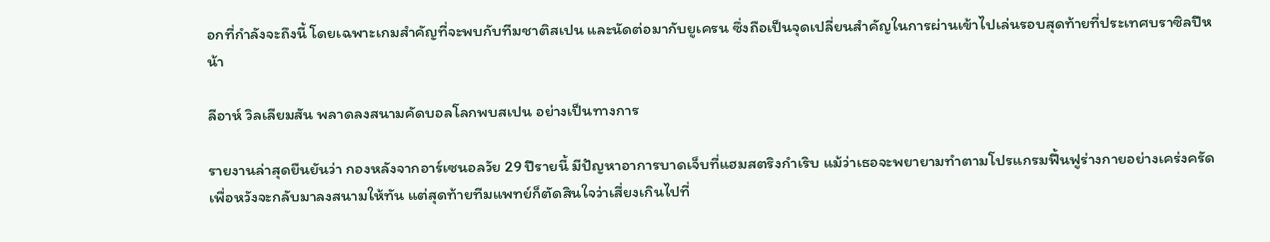อกที่กำลังจะถึงนี้ โดยเฉพาะเกมสำคัญที่จะพบกับทีมชาติสเปน และนัดต่อมากับยูเครน ซึ่งถือเป็นจุดเปลี่ยนสำคัญในการผ่านเข้าไปเล่นรอบสุดท้ายที่ประเทศบราซิลปีหน้า

ลีอาห์ วิลเลียมสัน พลาดลงสนามคัดบอลโลกพบสเปน อย่างเป็นทางการ

รายงานล่าสุดยืนยันว่า กองหลังจากอาร์เซนอลวัย 29 ปีรายนี้ มีปัญหาอาการบาดเจ็บที่แฮมสตริงกำเริบ แม้ว่าเธอจะพยายามทำตามโปรแกรมฟื้นฟูร่างกายอย่างเคร่งครัดเพื่อหวังจะกลับมาลงสนามให้ทัน แต่สุดท้ายทีมแพทย์ก็ตัดสินใจว่าเสี่ยงเกินไปที่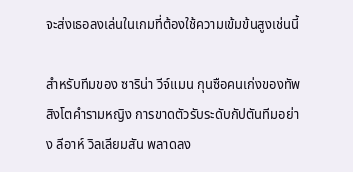จะส่งเธอลงเล่นในเกมที่ต้องใช้ความเข้มข้นสูงเช่นนี้

สำหรับทีมของ ซาริน่า วีจ์แมน กุนซือคนเก่งของทัพสิงโตคำรามหญิง การขาดตัวรับระดับกัปตันทีมอย่าง ลีอาห์ วิลเลียมสัน พลาดลง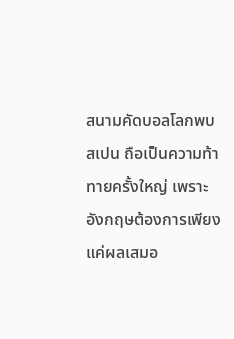สนามคัดบอลโลกพบสเปน ถือเป็นความท้าทายครั้งใหญ่ เพราะอังกฤษต้องการเพียงแค่ผลเสมอ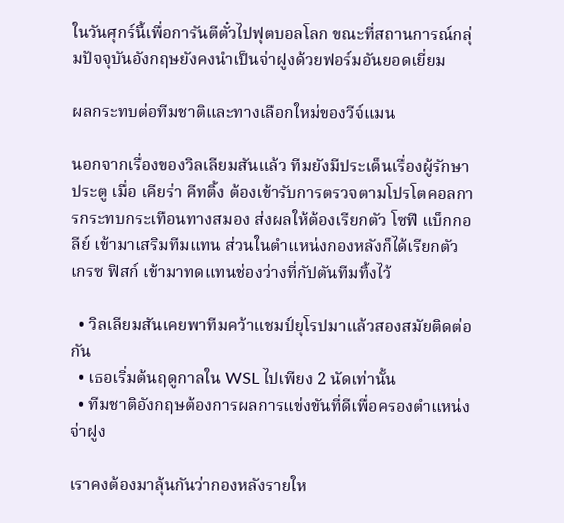ในวันศุกร์นี้เพื่อการันตีตั๋วไปฟุตบอลโลก ขณะที่สถานการณ์กลุ่มปัจจุบันอังกฤษยังคงนำเป็นจ่าฝูงด้วยฟอร์มอันยอดเยี่ยม

ผลกระทบต่อทีมชาติและทางเลือกใหม่ของวีจ์แมน

นอกจากเรื่องของวิลเลียมสันแล้ว ทีมยังมีประเด็นเรื่องผู้รักษาประตู เมื่อ เคียร่า คีทติ้ง ต้องเข้ารับการตรวจตามโปรโตคอลการกระทบกระเทือนทางสมอง ส่งผลให้ต้องเรียกตัว โซฟี แบ็กกอลีย์ เข้ามาเสริมทีมแทน ส่วนในตำแหน่งกองหลังก็ได้เรียกตัว เกรซ ฟิสก์ เข้ามาทดแทนช่องว่างที่กัปตันทีมทิ้งไว้

  • วิลเลียมสันเคยพาทีมคว้าแชมป์ยุโรปมาแล้วสองสมัยติดต่อกัน
  • เธอเริ่มต้นฤดูกาลใน WSL ไปเพียง 2 นัดเท่านั้น
  • ทีมชาติอังกฤษต้องการผลการแข่งขันที่ดีเพื่อครองตำแหน่งจ่าฝูง

เราคงต้องมาลุ้นกันว่ากองหลังรายให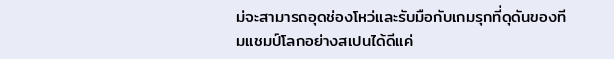ม่จะสามารถอุดช่องโหว่และรับมือกับเกมรุกที่ดุดันของทีมแชมป์โลกอย่างสเปนได้ดีแค่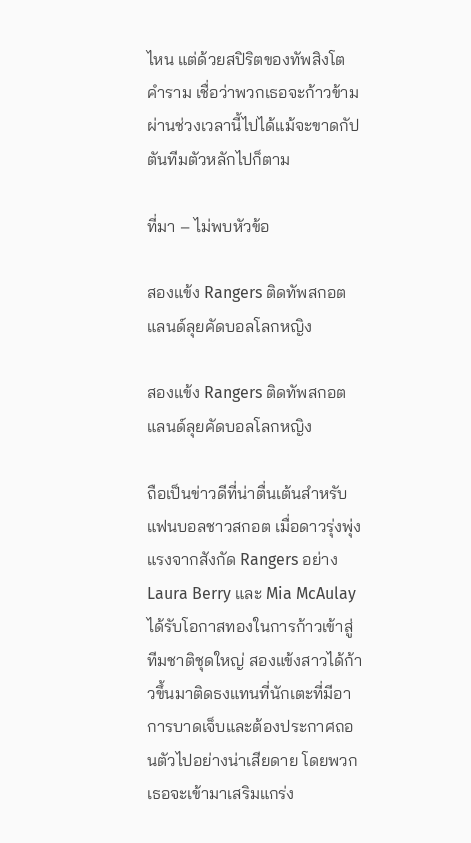ไหน แต่ด้วยสปิริตของทัพสิงโตคำราม เชื่อว่าพวกเธอจะก้าวข้ามผ่านช่วงเวลานี้ไปได้แม้จะขาดกัปตันทีมตัวหลักไปก็ตาม

ที่มา – ไม่พบหัวข้อ

สองแข้ง Rangers ติดทัพสกอตแลนด์ลุยคัดบอลโลกหญิง

สองแข้ง Rangers ติดทัพสกอตแลนด์ลุยคัดบอลโลกหญิง

ถือเป็นข่าวดีที่น่าตื่นเต้นสำหรับแฟนบอลชาวสกอต เมื่อดาวรุ่งพุ่งแรงจากสังกัด Rangers อย่าง Laura Berry และ Mia McAulay ได้รับโอกาสทองในการก้าวเข้าสู่ทีมชาติชุดใหญ่ สองแข้งสาวได้ก้าวขึ้นมาติดธงแทนที่นักเตะที่มีอาการบาดเจ็บและต้องประกาศถอนตัวไปอย่างน่าเสียดาย โดยพวกเธอจะเข้ามาเสริมแกร่ง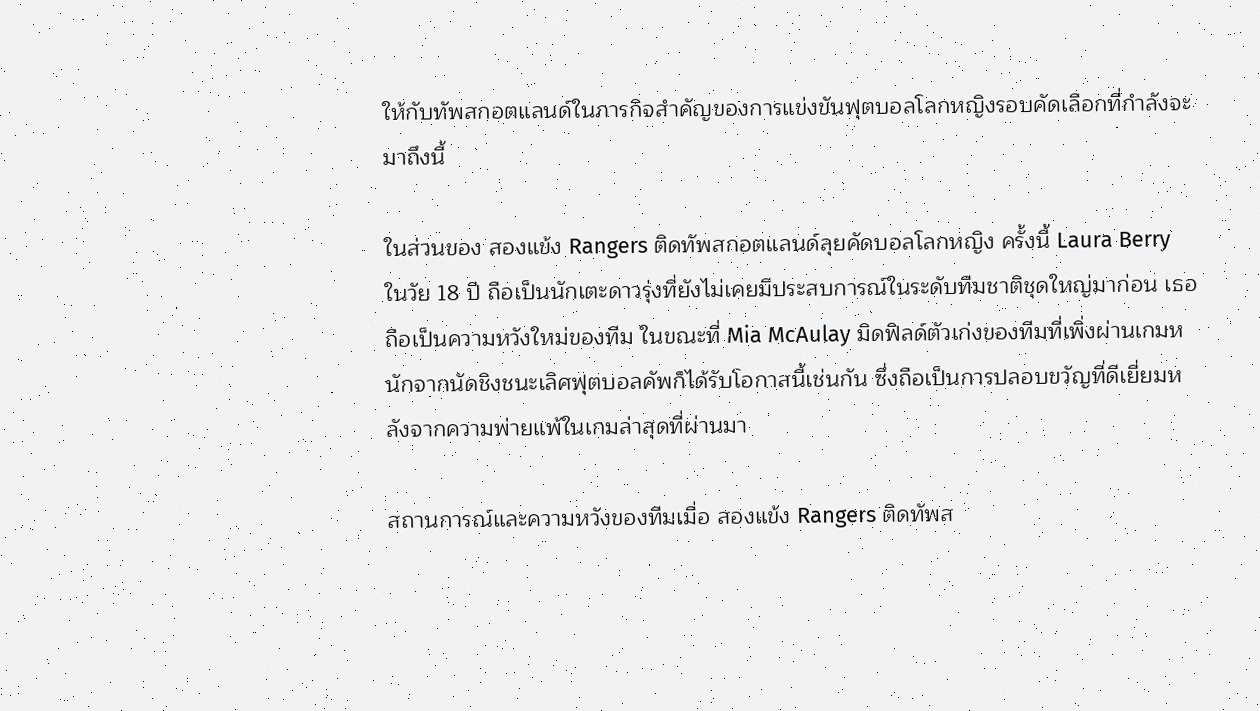ให้กับทัพสกอตแลนด์ในภารกิจสำคัญของการแข่งขันฟุตบอลโลกหญิงรอบคัดเลือกที่กำลังจะมาถึงนี้

ในส่วนของ สองแข้ง Rangers ติดทัพสกอตแลนด์ลุยคัดบอลโลกหญิง ครั้งนี้ Laura Berry ในวัย 18 ปี ถือเป็นนักเตะดาวรุ่งที่ยังไม่เคยมีประสบการณ์ในระดับทีมชาติชุดใหญ่มาก่อน เธอถือเป็นความหวังใหม่ของทีม ในขณะที่ Mia McAulay มิดฟิลด์ตัวเก่งของทีมที่เพิ่งผ่านเกมหนักจากนัดชิงชนะเลิศฟุตบอลคัพก็ได้รับโอกาสนี้เช่นกัน ซึ่งถือเป็นการปลอบขวัญที่ดีเยี่ยมหลังจากความพ่ายแพ้ในเกมล่าสุดที่ผ่านมา

สถานการณ์และความหวังของทีมเมื่อ สองแข้ง Rangers ติดทัพส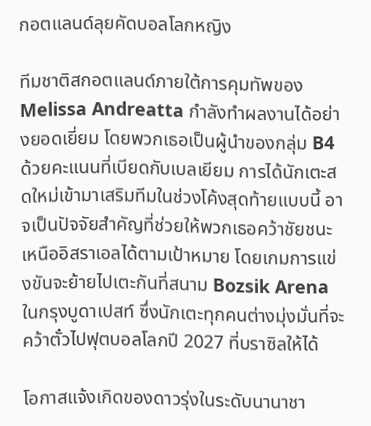กอตแลนด์ลุยคัดบอลโลกหญิง

ทีมชาติสกอตแลนด์ภายใต้การคุมทัพของ Melissa Andreatta กำลังทำผลงานได้อย่างยอดเยี่ยม โดยพวกเธอเป็นผู้นำของกลุ่ม B4 ด้วยคะแนนที่เบียดกับเบลเยียม การได้นักเตะสดใหม่เข้ามาเสริมทีมในช่วงโค้งสุดท้ายแบบนี้ อาจเป็นปัจจัยสำคัญที่ช่วยให้พวกเธอคว้าชัยชนะเหนืออิสราเอลได้ตามเป้าหมาย โดยเกมการแข่งขันจะย้ายไปเตะกันที่สนาม Bozsik Arena ในกรุงบูดาเปสท์ ซึ่งนักเตะทุกคนต่างมุ่งมั่นที่จะคว้าตั๋วไปฟุตบอลโลกปี 2027 ที่บราซิลให้ได้

โอกาสแจ้งเกิดของดาวรุ่งในระดับนานาชา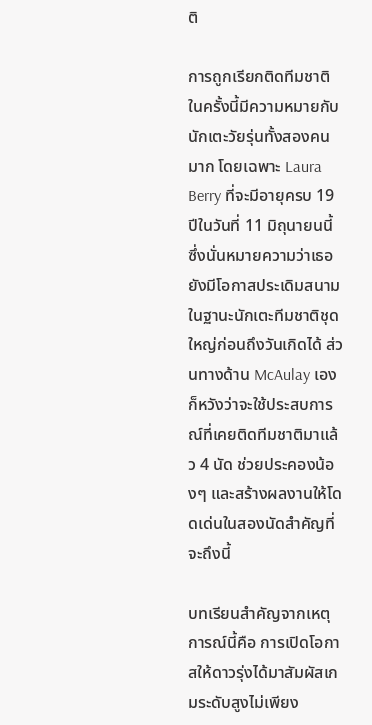ติ

การถูกเรียกติดทีมชาติในครั้งนี้มีความหมายกับนักเตะวัยรุ่นทั้งสองคนมาก โดยเฉพาะ Laura Berry ที่จะมีอายุครบ 19 ปีในวันที่ 11 มิถุนายนนี้ ซึ่งนั่นหมายความว่าเธอยังมีโอกาสประเดิมสนามในฐานะนักเตะทีมชาติชุดใหญ่ก่อนถึงวันเกิดได้ ส่วนทางด้าน McAulay เองก็หวังว่าจะใช้ประสบการณ์ที่เคยติดทีมชาติมาแล้ว 4 นัด ช่วยประคองน้องๆ และสร้างผลงานให้โดดเด่นในสองนัดสำคัญที่จะถึงนี้

บทเรียนสำคัญจากเหตุการณ์นี้คือ การเปิดโอกาสให้ดาวรุ่งได้มาสัมผัสเกมระดับสูงไม่เพียง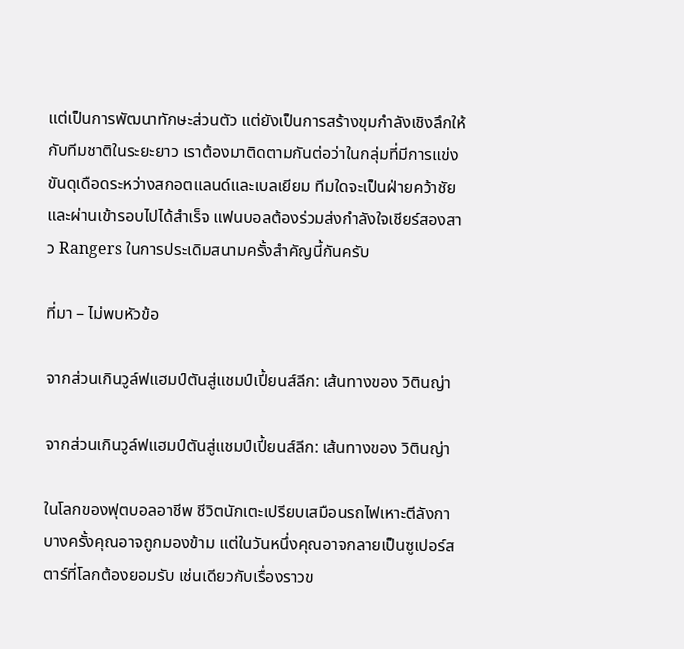แต่เป็นการพัฒนาทักษะส่วนตัว แต่ยังเป็นการสร้างขุมกำลังเชิงลึกให้กับทีมชาติในระยะยาว เราต้องมาติดตามกันต่อว่าในกลุ่มที่มีการแข่งขันดุเดือดระหว่างสกอตแลนด์และเบลเยียม ทีมใดจะเป็นฝ่ายคว้าชัยและผ่านเข้ารอบไปได้สำเร็จ แฟนบอลต้องร่วมส่งกำลังใจเชียร์สองสาว Rangers ในการประเดิมสนามครั้งสำคัญนี้กันครับ

ที่มา – ไม่พบหัวข้อ

จากส่วนเกินวูล์ฟแฮมป์ตันสู่แชมป์เปี้ยนส์ลีก: เส้นทางของ วิตินญ่า

จากส่วนเกินวูล์ฟแฮมป์ตันสู่แชมป์เปี้ยนส์ลีก: เส้นทางของ วิตินญ่า

ในโลกของฟุตบอลอาชีพ ชีวิตนักเตะเปรียบเสมือนรถไฟเหาะตีลังกา บางครั้งคุณอาจถูกมองข้าม แต่ในวันหนึ่งคุณอาจกลายเป็นซูเปอร์สตาร์ที่โลกต้องยอมรับ เช่นเดียวกับเรื่องราวข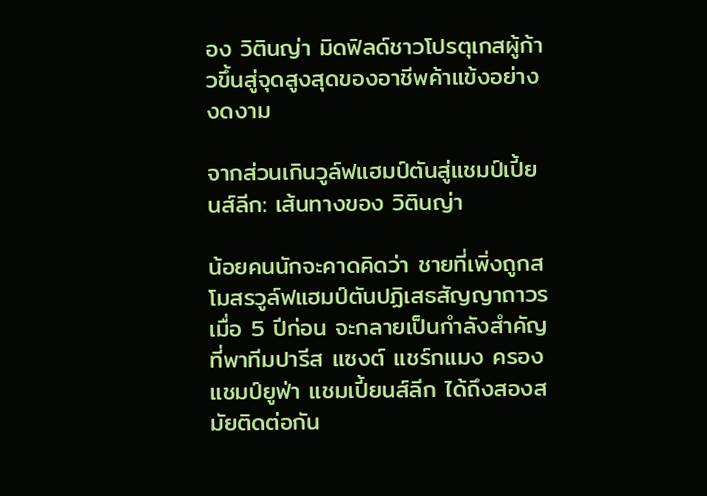อง วิตินญ่า มิดฟิลด์ชาวโปรตุเกสผู้ก้าวขึ้นสู่จุดสูงสุดของอาชีพค้าแข้งอย่างงดงาม

จากส่วนเกินวูล์ฟแฮมป์ตันสู่แชมป์เปี้ยนส์ลีก: เส้นทางของ วิตินญ่า

น้อยคนนักจะคาดคิดว่า ชายที่เพิ่งถูกสโมสรวูล์ฟแฮมป์ตันปฏิเสธสัญญาถาวรเมื่อ 5 ปีก่อน จะกลายเป็นกำลังสำคัญที่พาทีมปารีส แซงต์ แชร์กแมง ครองแชมป์ยูฟ่า แชมเปี้ยนส์ลีก ได้ถึงสองสมัยติดต่อกัน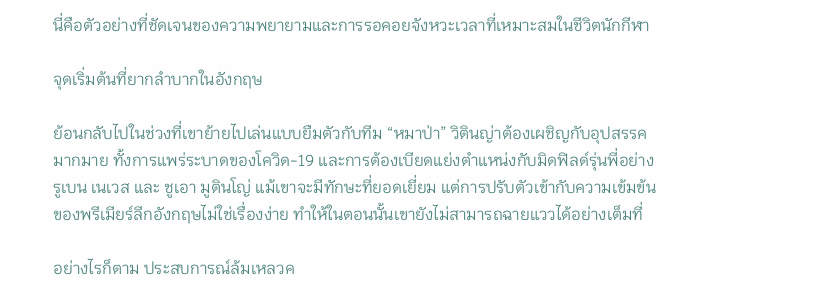นี่คือตัวอย่างที่ชัดเจนของความพยายามและการรอคอยจังหวะเวลาที่เหมาะสมในชีวิตนักกีฬา

จุดเริ่มต้นที่ยากลำบากในอังกฤษ

ย้อนกลับไปในช่วงที่เขาย้ายไปเล่นแบบยืมตัวกับทีม “หมาป่า” วิตินญ่าต้องเผชิญกับอุปสรรคมากมาย ทั้งการแพร่ระบาดของโควิด-19 และการต้องเบียดแย่งตำแหน่งกับมิดฟิลด์รุ่นพี่อย่าง รูเบน เนเวส และ ชูเอา มูตินโญ่ แม้เขาจะมีทักษะที่ยอดเยี่ยม แต่การปรับตัวเข้ากับความเข้มข้นของพรีเมียร์ลีกอังกฤษไม่ใช่เรื่องง่าย ทำให้ในตอนนั้นเขายังไม่สามารถฉายแววได้อย่างเต็มที่

อย่างไรก็ตาม ประสบการณ์ล้มเหลวค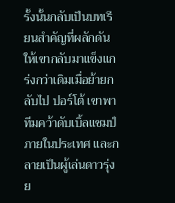รั้งนั้นกลับเป็นบทเรียนสำคัญที่ผลักดันให้เขากลับมาแข็งแกร่งกว่าเดิมเมื่อย้ายกลับไป ปอร์โต้ เขาพาทีมคว้าดับเบิ้ลแชมป์ภายในประเทศ และกลายเป็นผู้เล่นดาวรุ่งย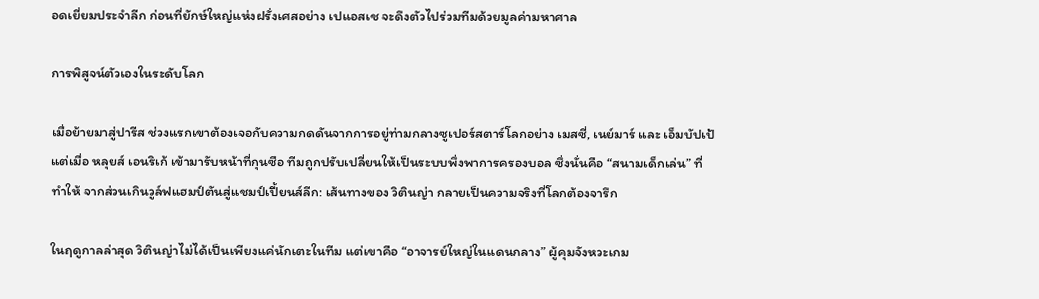อดเยี่ยมประจำลีก ก่อนที่ยักษ์ใหญ่แห่งฝรั่งเศสอย่าง เปแอสเช จะดึงตัวไปร่วมทีมด้วยมูลค่ามหาศาล

การพิสูจน์ตัวเองในระดับโลก

เมื่อย้ายมาสู่ปารีส ช่วงแรกเขาต้องเจอกับความกดดันจากการอยู่ท่ามกลางซูเปอร์สตาร์โลกอย่าง เมสซี่, เนย์มาร์ และ เอ็มบัปเป้ แต่เมื่อ หลุยส์ เอนริเก้ เข้ามารับหน้าที่กุนซือ ทีมถูกปรับเปลี่ยนให้เป็นระบบพึ่งพาการครองบอล ซึ่งนั่นคือ “สนามเด็กเล่น” ที่ทำให้ จากส่วนเกินวูล์ฟแฮมป์ตันสู่แชมป์เปี้ยนส์ลีก: เส้นทางของ วิตินญ่า กลายเป็นความจริงที่โลกต้องจารึก

ในฤดูกาลล่าสุด วิตินญ่าไม่ได้เป็นเพียงแค่นักเตะในทีม แต่เขาคือ “อาจารย์ใหญ่ในแดนกลาง” ผู้คุมจังหวะเกม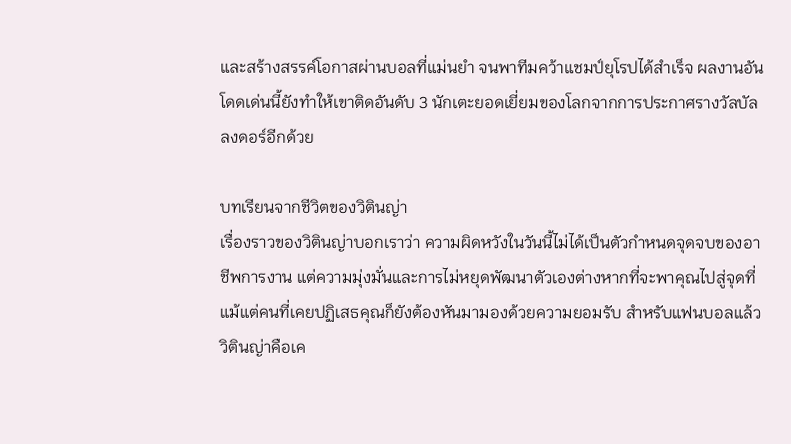และสร้างสรรค์โอกาสผ่านบอลที่แม่นยำ จนพาทีมคว้าแชมป์ยุโรปได้สำเร็จ ผลงานอันโดดเด่นนี้ยังทำให้เขาติดอันดับ 3 นักเตะยอดเยี่ยมของโลกจากการประกาศรางวัลบัลลงดอร์อีกด้วย

บทเรียนจากชีวิตของวิตินญ่า
เรื่องราวของวิตินญ่าบอกเราว่า ความผิดหวังในวันนี้ไม่ได้เป็นตัวกำหนดจุดจบของอาชีพการงาน แต่ความมุ่งมั่นและการไม่หยุดพัฒนาตัวเองต่างหากที่จะพาคุณไปสู่จุดที่แม้แต่คนที่เคยปฏิเสธคุณก็ยังต้องหันมามองด้วยความยอมรับ สำหรับแฟนบอลแล้ว วิตินญ่าคือเค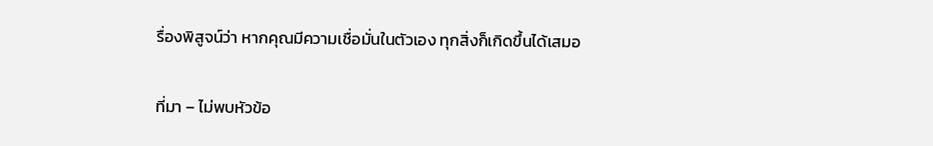รื่องพิสูจน์ว่า หากคุณมีความเชื่อมั่นในตัวเอง ทุกสิ่งก็เกิดขึ้นได้เสมอ

ที่มา – ไม่พบหัวข้อ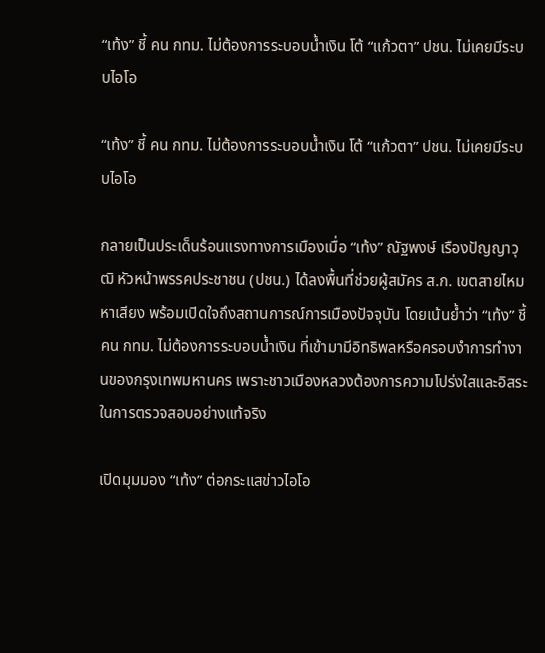“เท้ง” ชี้ คน กทม. ไม่ต้องการระบอบน้ำเงิน โต้ “แก้วตา” ปชน. ไม่เคยมีระบบไอโอ

“เท้ง” ชี้ คน กทม. ไม่ต้องการระบอบน้ำเงิน โต้ “แก้วตา” ปชน. ไม่เคยมีระบบไอโอ

กลายเป็นประเด็นร้อนแรงทางการเมืองเมื่อ “เท้ง” ณัฐพงษ์ เรืองปัญญาวุฒิ หัวหน้าพรรคประชาชน (ปชน.) ได้ลงพื้นที่ช่วยผู้สมัคร ส.ก. เขตสายไหม หาเสียง พร้อมเปิดใจถึงสถานการณ์การเมืองปัจจุบัน โดยเน้นย้ำว่า “เท้ง” ชี้ คน กทม. ไม่ต้องการระบอบน้ำเงิน ที่เข้ามามีอิทธิพลหรือครอบงำการทำงานของกรุงเทพมหานคร เพราะชาวเมืองหลวงต้องการความโปร่งใสและอิสระในการตรวจสอบอย่างแท้จริง

เปิดมุมมอง “เท้ง” ต่อกระแสข่าวไอโอ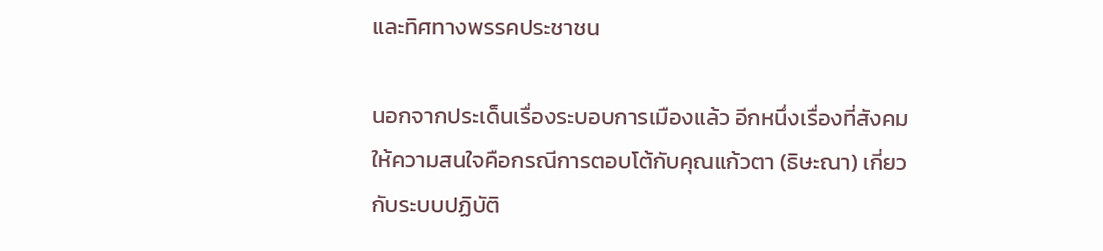และทิศทางพรรคประชาชน

นอกจากประเด็นเรื่องระบอบการเมืองแล้ว อีกหนึ่งเรื่องที่สังคมให้ความสนใจคือกรณีการตอบโต้กับคุณแก้วตา (ธิษะณา) เกี่ยวกับระบบปฏิบัติ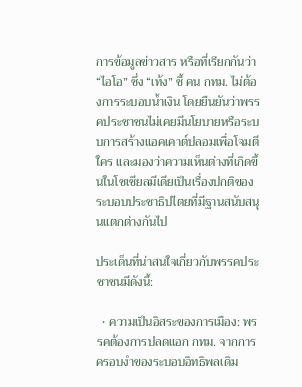การข้อมูลข่าวสาร หรือที่เรียกกันว่า “ไอโอ” ซึ่ง “เท้ง” ชี้ คน กทม. ไม่ต้องการระบอบน้ำเงิน โดยยืนยันว่าพรรคประชาชนไม่เคยมีนโยบายหรือระบบการสร้างแอคเคาต์ปลอมเพื่อโจมตีใคร และมองว่าความเห็นต่างที่เกิดขึ้นในโซเชียลมีเดียเป็นเรื่องปกติของระบอบประชาธิปไตยที่มีฐานสนับสนุนแตกต่างกันไป

ประเด็นที่น่าสนใจเกี่ยวกับพรรคประชาชนมีดังนี้:

  • ความเป็นอิสระของการเมือง: พรรคต้องการปลดแอก กทม. จากการครอบงำของระบอบอิทธิพลเดิม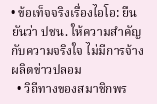• ข้อเท็จจริงเรื่องไอโอ: ยืนยันว่า ปชน. ให้ความสำคัญกับความจริงใจ ไม่มีการจ้างผลิตข่าวปลอม
  • วิถีทางของสมาชิกพร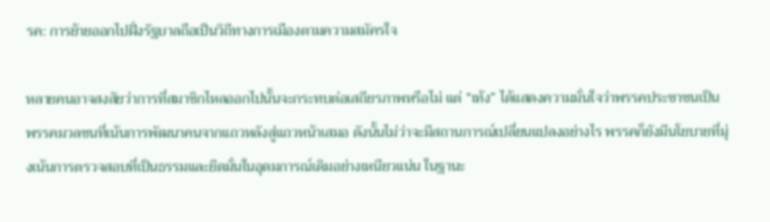รค: การย้ายออกไปฝั่งรัฐบาลถือเป็นวิถีทางการเมืองตามความสมัครใจ

หลายคนอาจสงสัยว่าการที่สมาชิกไหลออกไปนั้นจะกระทบต่อเสถียรภาพหรือไม่ แต่ “เท้ง” ได้แสดงความมั่นใจว่าพรรคประชาชนเป็นพรรคมวลชนที่เน้นการพัฒนาคนจากแถวหลังสู่แถวหน้าเสมอ ดังนั้นไม่ว่าจะมีสถานการณ์เปลี่ยนแปลงอย่างไร พรรคก็ยังมีนโยบายที่มุ่งเน้นการตรวจสอบที่เป็นธรรมและยึดมั่นในอุดมการณ์เดิมอย่างเหนียวแน่น ในฐานะ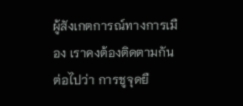ผู้สังเกตการณ์ทางการเมือง เราคงต้องติดตามกันต่อไปว่า การชูจุดยื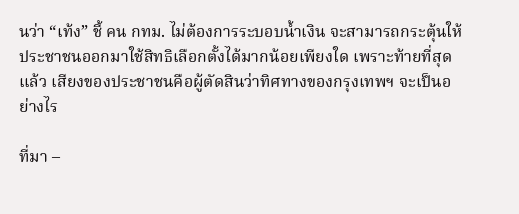นว่า “เท้ง” ชี้ คน กทม. ไม่ต้องการระบอบน้ำเงิน จะสามารถกระตุ้นให้ประชาชนออกมาใช้สิทธิเลือกตั้งได้มากน้อยเพียงใด เพราะท้ายที่สุดแล้ว เสียงของประชาชนคือผู้ตัดสินว่าทิศทางของกรุงเทพฯ จะเป็นอย่างไร

ที่มา –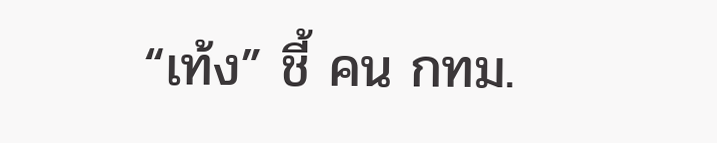“เท้ง” ชี้ คน กทม.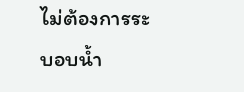ไม่ต้องการระบอบน้ำ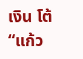เงิน โต้ “แก้ว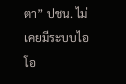ตา” ปชน. ไม่เคยมีระบบไอโอ